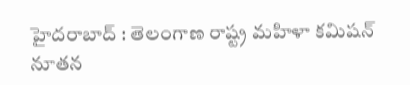హైదరాబాద్ : తెలంగాణ రాష్ట్ర మహిళా కమిషన్ నూతన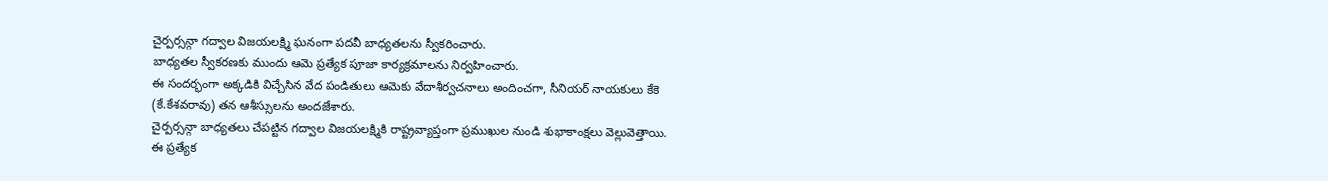చైర్పర్సన్గా గద్వాల విజయలక్ష్మి ఘనంగా పదవీ బాధ్యతలను స్వీకరించారు.
బాధ్యతల స్వీకరణకు ముందు ఆమె ప్రత్యేక పూజా కార్యక్రమాలను నిర్వహించారు.
ఈ సందర్భంగా అక్కడికి విచ్చేసిన వేద పండితులు ఆమెకు వేదాశీర్వచనాలు అందించగా, సీనియర్ నాయకులు కేకె (కే.కేశవరావు) తన ఆశీస్సులను అందజేశారు.
చైర్పర్సన్గా బాధ్యతలు చేపట్టిన గద్వాల విజయలక్ష్మికి రాష్ట్రవ్యాప్తంగా ప్రముఖుల నుండి శుభాకాంక్షలు వెల్లువెత్తాయి.
ఈ ప్రత్యేక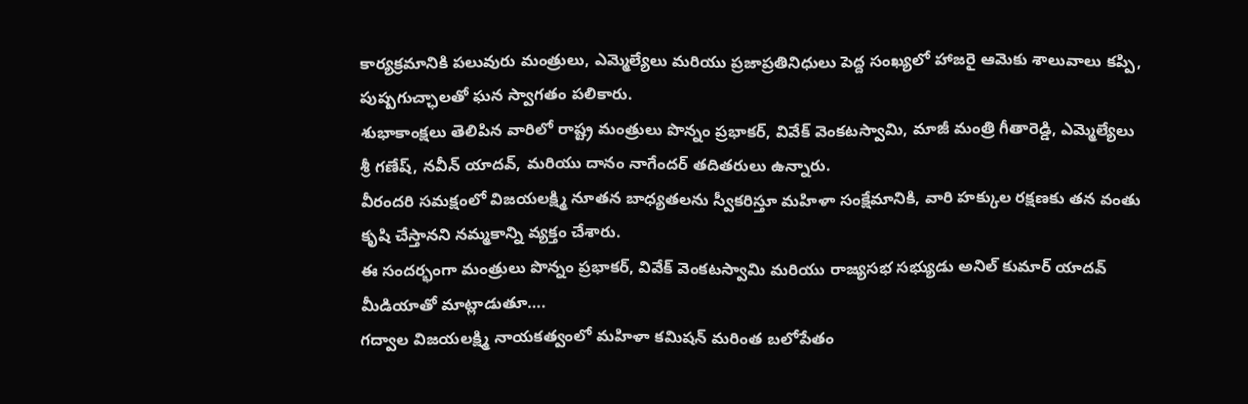కార్యక్రమానికి పలువురు మంత్రులు, ఎమ్మెల్యేలు మరియు ప్రజాప్రతినిధులు పెద్ద సంఖ్యలో హాజరై ఆమెకు శాలువాలు కప్పి, పుష్పగుచ్ఛాలతో ఘన స్వాగతం పలికారు.
శుభాకాంక్షలు తెలిపిన వారిలో రాష్ట్ర మంత్రులు పొన్నం ప్రభాకర్, వివేక్ వెంకటస్వామి, మాజీ మంత్రి గీతారెడ్డి, ఎమ్మెల్యేలు శ్రీ గణేష్, నవీన్ యాదవ్, మరియు దానం నాగేందర్ తదితరులు ఉన్నారు.
వీరందరి సమక్షంలో విజయలక్ష్మి నూతన బాధ్యతలను స్వీకరిస్తూ మహిళా సంక్షేమానికి, వారి హక్కుల రక్షణకు తన వంతు కృషి చేస్తానని నమ్మకాన్ని వ్యక్తం చేశారు.
ఈ సందర్భంగా మంత్రులు పొన్నం ప్రభాకర్, వివేక్ వెంకటస్వామి మరియు రాజ్యసభ సభ్యుడు అనిల్ కుమార్ యాదవ్ మీడియాతో మాట్లాడుతూ….
గద్వాల విజయలక్ష్మి నాయకత్వంలో మహిళా కమిషన్ మరింత బలోపేతం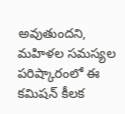అవుతుందని, మహిళల సమస్యల పరిష్కారంలో ఈ కమిషన్ కీలక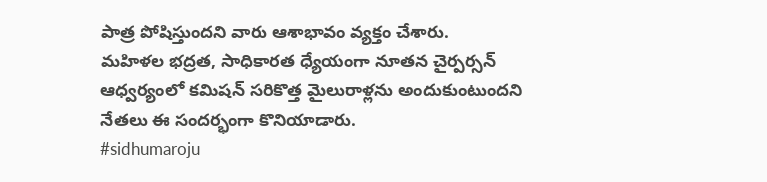పాత్ర పోషిస్తుందని వారు ఆశాభావం వ్యక్తం చేశారు.
మహిళల భద్రత, సాధికారత ధ్యేయంగా నూతన చైర్పర్సన్ ఆధ్వర్యంలో కమిషన్ సరికొత్త మైలురాళ్లను అందుకుంటుందని నేతలు ఈ సందర్భంగా కొనియాడారు.
#sidhumaroju